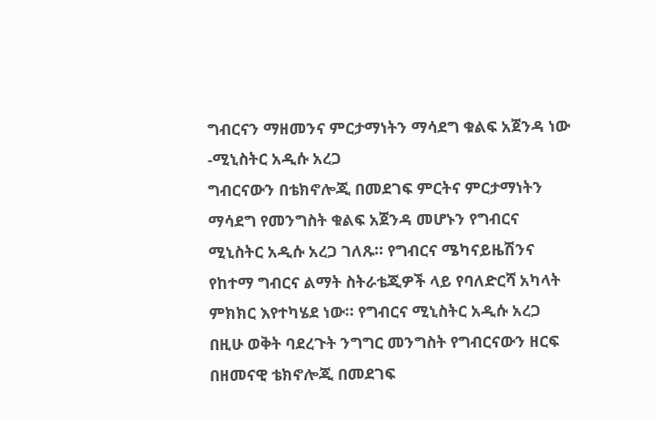ግብርናን ማዘመንና ምርታማነትን ማሳደግ ቁልፍ አጀንዳ ነው -ሚኒስትር አዲሱ አረጋ
ግብርናውን በቴክኖሎጂ በመደገፍ ምርትና ምርታማነትን ማሳደግ የመንግስት ቁልፍ አጀንዳ መሆኑን የግብርና ሚኒስትር አዲሱ አረጋ ገለጹ። የግብርና ሜካናይዜሽንና የከተማ ግብርና ልማት ስትራቴጂዎች ላይ የባለድርሻ አካላት ምክክር እየተካሄደ ነው። የግብርና ሚኒስትር አዲሱ አረጋ በዚሁ ወቅት ባደረጉት ንግግር መንግስት የግብርናውን ዘርፍ በዘመናዊ ቴክኖሎጂ በመደገፍ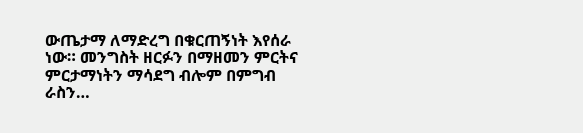ውጤታማ ለማድረግ በቁርጠኝነት እየሰራ ነው። መንግስት ዘርፉን በማዘመን ምርትና ምርታማነትን ማሳደግ ብሎም በምግብ ራስን…